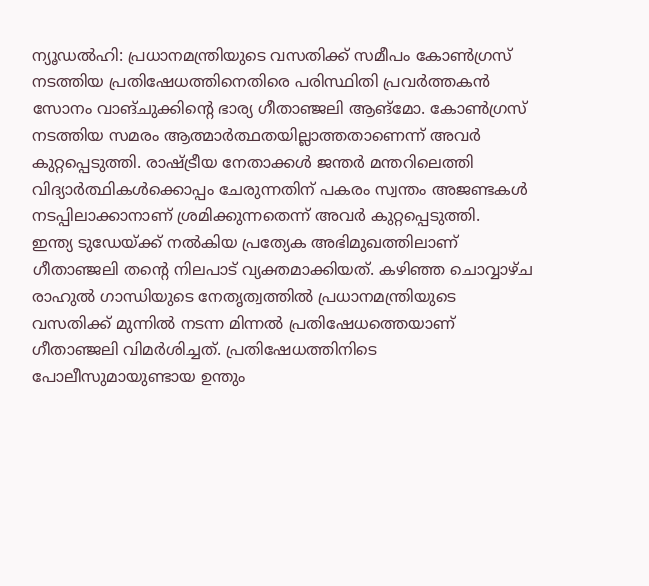ന്യൂഡൽഹി: പ്രധാനമന്ത്രിയുടെ വസതിക്ക് സമീപം കോൺഗ്രസ് നടത്തിയ പ്രതിഷേധത്തിനെതിരെ പരിസ്ഥിതി പ്രവർത്തകൻ സോനം വാങ്ചുക്കിന്റെ ഭാര്യ ഗീതാഞ്ജലി ആങ്മോ. കോൺഗ്രസ് നടത്തിയ സമരം ആത്മാർത്ഥതയില്ലാത്തതാണെന്ന് അവർ കുറ്റപ്പെടുത്തി. രാഷ്ട്രീയ നേതാക്കൾ ജന്തർ മന്തറിലെത്തി വിദ്യാർത്ഥികൾക്കൊപ്പം ചേരുന്നതിന് പകരം സ്വന്തം അജണ്ടകൾ നടപ്പിലാക്കാനാണ് ശ്രമിക്കുന്നതെന്ന് അവർ കുറ്റപ്പെടുത്തി.
ഇന്ത്യ ടുഡേയ്ക്ക് നൽകിയ പ്രത്യേക അഭിമുഖത്തിലാണ് ഗീതാഞ്ജലി തന്റെ നിലപാട് വ്യക്തമാക്കിയത്. കഴിഞ്ഞ ചൊവ്വാഴ്ച രാഹുൽ ഗാന്ധിയുടെ നേതൃത്വത്തിൽ പ്രധാനമന്ത്രിയുടെ വസതിക്ക് മുന്നിൽ നടന്ന മിന്നൽ പ്രതിഷേധത്തെയാണ് ഗീതാഞ്ജലി വിമർശിച്ചത്. പ്രതിഷേധത്തിനിടെ പോലീസുമായുണ്ടായ ഉന്തും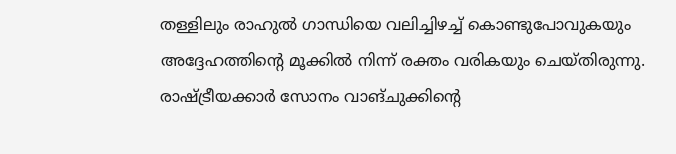തള്ളിലും രാഹുൽ ഗാന്ധിയെ വലിച്ചിഴച്ച് കൊണ്ടുപോവുകയും അദ്ദേഹത്തിന്റെ മൂക്കിൽ നിന്ന് രക്തം വരികയും ചെയ്തിരുന്നു. രാഷ്ട്രീയക്കാർ സോനം വാങ്ചുക്കിന്റെ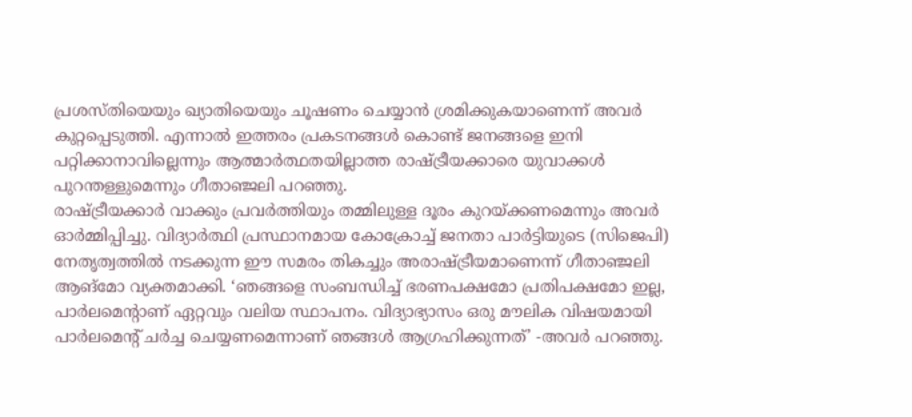പ്രശസ്തിയെയും ഖ്യാതിയെയും ചൂഷണം ചെയ്യാൻ ശ്രമിക്കുകയാണെന്ന് അവർ കുറ്റപ്പെടുത്തി. എന്നാൽ ഇത്തരം പ്രകടനങ്ങൾ കൊണ്ട് ജനങ്ങളെ ഇനി പറ്റിക്കാനാവില്ലെന്നും ആത്മാർത്ഥതയില്ലാത്ത രാഷ്ട്രീയക്കാരെ യുവാക്കൾ പുറന്തള്ളുമെന്നും ഗീതാഞ്ജലി പറഞ്ഞു.
രാഷ്ട്രീയക്കാർ വാക്കും പ്രവർത്തിയും തമ്മിലുള്ള ദൂരം കുറയ്ക്കണമെന്നും അവർ ഓർമ്മിപ്പിച്ചു. വിദ്യാർത്ഥി പ്രസ്ഥാനമായ കോക്രോച്ച് ജനതാ പാർട്ടിയുടെ (സിജെപി) നേതൃത്വത്തിൽ നടക്കുന്ന ഈ സമരം തികച്ചും അരാഷ്ട്രീയമാണെന്ന് ഗീതാഞ്ജലി ആങ്മോ വ്യക്തമാക്കി. ‘ഞങ്ങളെ സംബന്ധിച്ച് ഭരണപക്ഷമോ പ്രതിപക്ഷമോ ഇല്ല, പാർലമെന്റാണ് ഏറ്റവും വലിയ സ്ഥാപനം. വിദ്യാഭ്യാസം ഒരു മൗലിക വിഷയമായി പാർലമെന്റ് ചർച്ച ചെയ്യണമെന്നാണ് ഞങ്ങൾ ആഗ്രഹിക്കുന്നത്’ -അവർ പറഞ്ഞു.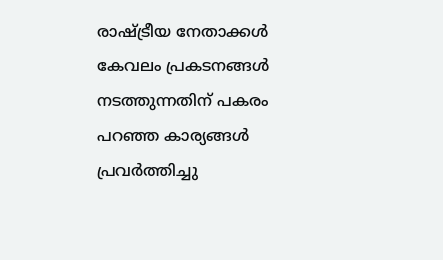രാഷ്ട്രീയ നേതാക്കൾ കേവലം പ്രകടനങ്ങൾ നടത്തുന്നതിന് പകരം പറഞ്ഞ കാര്യങ്ങൾ പ്രവർത്തിച്ചു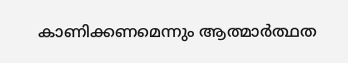കാണിക്കണമെന്നും ആത്മാർത്ഥത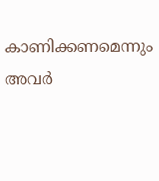കാണിക്കണമെന്നും അവർ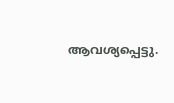ആവശ്യപ്പെട്ടു.